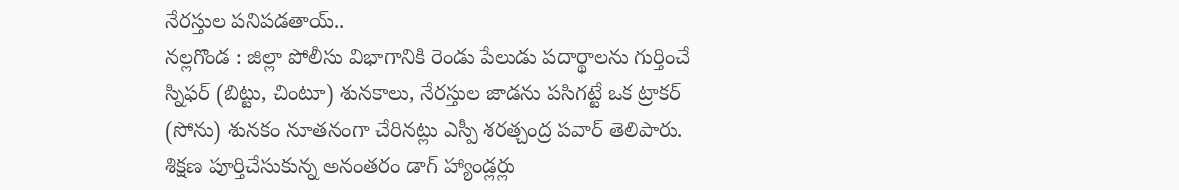నేరస్తుల పనిపడతాయ్..
నల్లగొండ : జిల్లా పోలీసు విభాగానికి రెండు పేలుడు పదార్థాలను గుర్తించే స్నిఫర్ (బిట్టు, చింటూ) శునకాలు, నేరస్తుల జాడను పసిగట్టే ఒక ట్రాకర్ (సోను) శునకం నూతనంగా చేరినట్లు ఎస్పీ శరత్చంద్ర పవార్ తెలిపారు. శిక్షణ పూర్తిచేసుకున్న అనంతరం డాగ్ హ్యాండ్లర్లు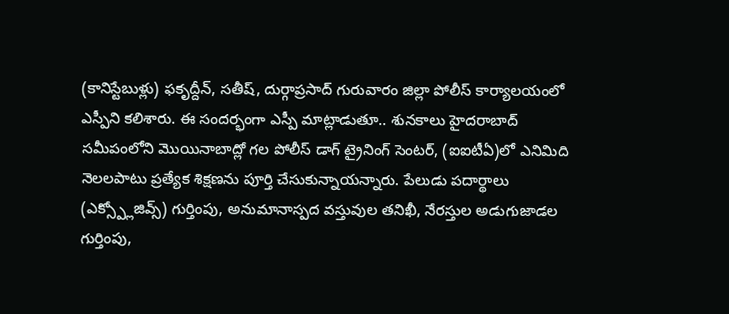(కానిస్టేబుళ్లు) ఫకృద్దీన్, సతీష్, దుర్గాప్రసాద్ గురువారం జిల్లా పోలీస్ కార్యాలయంలో ఎస్పీని కలిశారు. ఈ సందర్భంగా ఎస్పీ మాట్లాడుతూ.. శునకాలు హైదరాబాద్ సమీపంలోని మొయినాబాద్లో గల పోలీస్ డాగ్ ట్రైనింగ్ సెంటర్, (ఐఐటీఏ)లో ఎనిమిది నెలలపాటు ప్రత్యేక శిక్షణను పూర్తి చేసుకున్నాయన్నారు. పేలుడు పదార్థాలు (ఎక్స్ప్లోజివ్స్) గుర్తింపు, అనుమానాస్పద వస్తువుల తనిఖీ, నేరస్తుల అడుగుజాడల గుర్తింపు,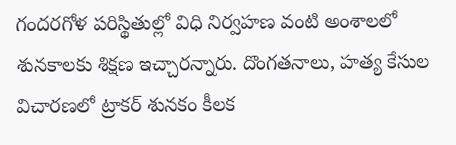గందరగోళ పరిస్థితుల్లో విధి నిర్వహణ వంటి అంశాలలో శునకాలకు శిక్షణ ఇచ్చారన్నారు. దొంగతనాలు, హత్య కేసుల విచారణలో ట్రాకర్ శునకం కీలక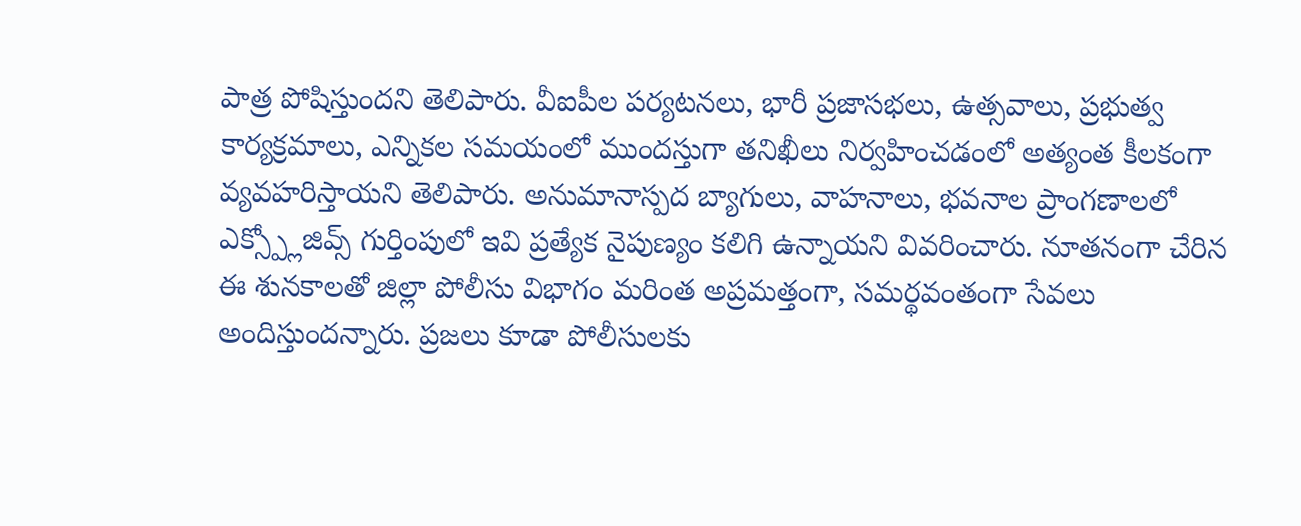పాత్ర పోషిస్తుందని తెలిపారు. వీఐపీల పర్యటనలు, భారీ ప్రజాసభలు, ఉత్సవాలు, ప్రభుత్వ కార్యక్రమాలు, ఎన్నికల సమయంలో ముందస్తుగా తనిఖీలు నిర్వహించడంలో అత్యంత కీలకంగా వ్యవహరిస్తాయని తెలిపారు. అనుమానాస్పద బ్యాగులు, వాహనాలు, భవనాల ప్రాంగణాలలో ఎక్స్ప్లోజివ్స్ గుర్తింపులో ఇవి ప్రత్యేక నైపుణ్యం కలిగి ఉన్నాయని వివరించారు. నూతనంగా చేరిన ఈ శునకాలతో జిల్లా పోలీసు విభాగం మరింత అప్రమత్తంగా, సమర్థవంతంగా సేవలు అందిస్తుందన్నారు. ప్రజలు కూడా పోలీసులకు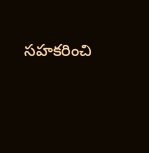సహకరించి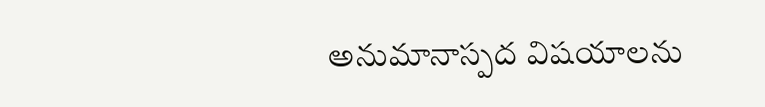అనుమానాస్పద విషయాలను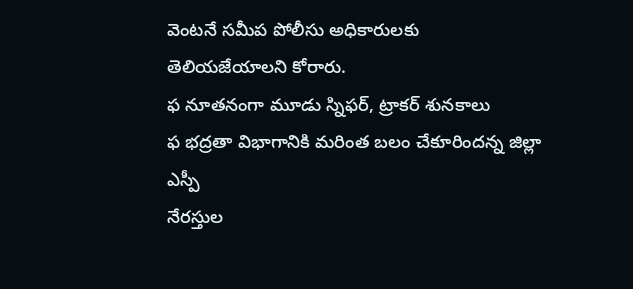వెంటనే సమీప పోలీసు అధికారులకు తెలియజేయాలని కోరారు.
ఫ నూతనంగా మూడు స్నిఫర్, ట్రాకర్ శునకాలు
ఫ భద్రతా విభాగానికి మరింత బలం చేకూరిందన్న జిల్లా ఎస్పీ
నేరస్తుల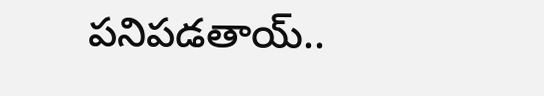పనిపడతాయ్..